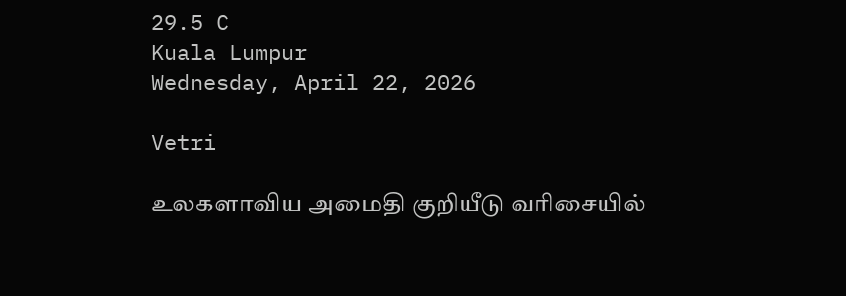29.5 C
Kuala Lumpur
Wednesday, April 22, 2026

Vetri

உலகளாவிய அமைதி குறியீடு வரிசையில்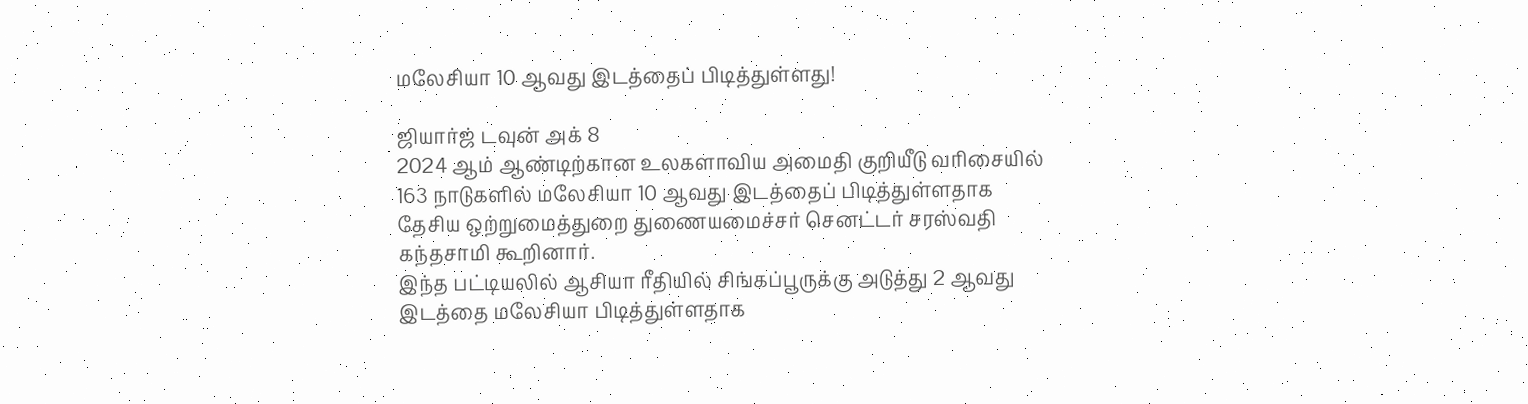மலேசியா 10 ஆவது இடத்தைப் பிடித்துள்ளது!

ஜியார்ஜ் டவுன் அக் 8
2024 ஆம் ஆண்டிற்கான உலகளாவிய அமைதி குறியீடு வரிசையில் 163 நாடுகளில் மலேசியா 10 ஆவது இடத்தைப் பிடித்துள்ளதாக தேசிய ஒற்றுமைத்துறை துணையமைச்சர் செனட்டர் சரஸ்வதி கந்தசாமி கூறினார்.
இந்த பட்டியலில் ஆசியா ரீதியில் சிங்கப்பூருக்கு அடுத்து 2 ஆவது இடத்தை மலேசியா பிடித்துள்ளதாக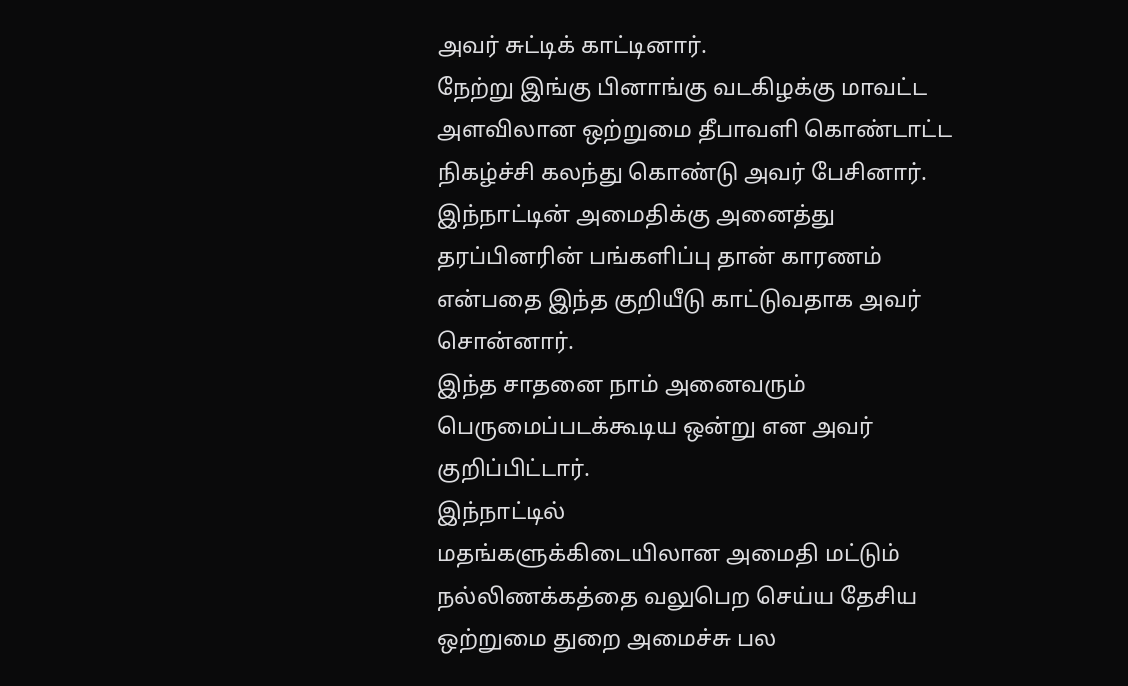அவர் சுட்டிக் காட்டினார்.
நேற்று இங்கு பினாங்கு வடகிழக்கு மாவட்ட அளவிலான ஒற்றுமை தீபாவளி கொண்டாட்ட நிகழ்ச்சி கலந்து கொண்டு அவர் பேசினார்.
இந்நாட்டின் அமைதிக்கு அனைத்து தரப்பினரின் பங்களிப்பு தான் காரணம் என்பதை இந்த குறியீடு காட்டுவதாக அவர் சொன்னார்.
இந்த சாதனை நாம் அனைவரும் பெருமைப்படக்கூடிய ஒன்று என அவர் குறிப்பிட்டார்.
இந்நாட்டில்
மதங்களுக்கிடையிலான அமைதி மட்டும் நல்லிணக்கத்தை வலுபெற செய்ய தேசிய ஒற்றுமை துறை அமைச்சு பல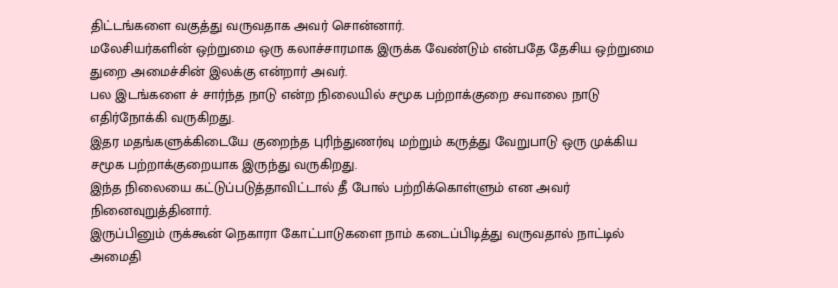திட்டங்களை வகுத்து வருவதாக அவர் சொன்னார்.
மலேசியர்களின் ஒற்றுமை ஒரு கலாச்சாரமாக இருக்க வேண்டும் என்பதே தேசிய ஒற்றுமை துறை அமைச்சின் இலக்கு என்றார் அவர்.
பல இடங்களை ச் சார்ந்த நாடு என்ற நிலையில் சமூக பற்றாக்குறை சவாலை நாடு எதிர்நோக்கி வருகிறது.
இதர மதங்களுக்கிடையே குறைந்த புரிந்துணர்வு மற்றும் கருத்து வேறுபாடு ஒரு முக்கிய சமூக பற்றாக்குறையாக இருந்து வருகிறது.
இந்த நிலையை கட்டுப்படுத்தாவிட்டால் தீ போல் பற்றிக்கொள்ளும் என அவர் நினைவுறுத்தினார்.
இருப்பினும் ருக்கூன் நெகாரா கோட்பாடுகளை நாம் கடைப்பிடித்து வருவதால் நாட்டில் அமைதி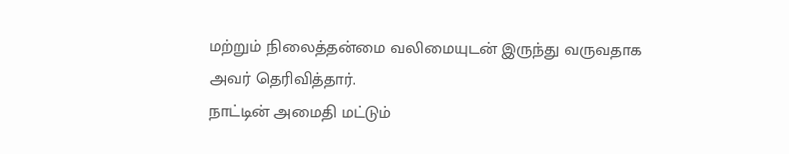மற்றும் நிலைத்தன்மை வலிமையுடன் இருந்து வருவதாக அவர் தெரிவித்தார்.
நாட்டின் அமைதி மட்டும்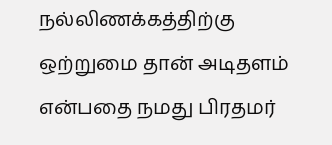நல்லிணக்கத்திற்கு ஒற்றுமை தான் அடிதளம் என்பதை நமது பிரதமர்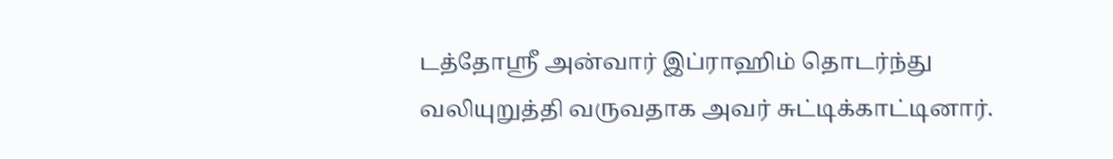டத்தோஸ்ரீ அன்வார் இப்ராஹிம் தொடர்ந்து வலியுறுத்தி வருவதாக அவர் சுட்டிக்காட்டினார்.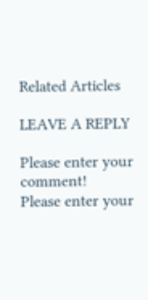Related Articles

LEAVE A REPLY

Please enter your comment!
Please enter your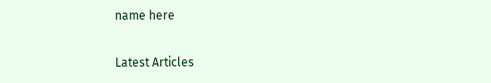name here

Latest Articles